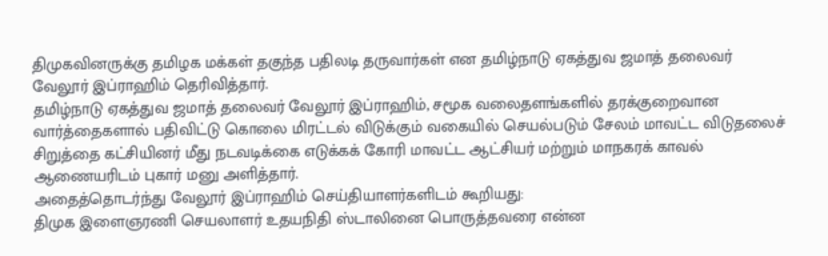திமுகவினருக்கு தமிழக மக்கள் தகுந்த பதிலடி தருவார்கள் என தமிழ்நாடு ஏகத்துவ ஜமாத் தலைவர் வேலூர் இப்ராஹிம் தெரிவித்தார்.
தமிழ்நாடு ஏகத்துவ ஜமாத் தலைவர் வேலூர் இப்ராஹிம், சமூக வலைதளங்களில் தரக்குறைவான வார்த்தைகளால் பதிவிட்டு கொலை மிரட்டல் விடுக்கும் வகையில் செயல்படும் சேலம் மாவட்ட விடுதலைச் சிறுத்தை கட்சியினர் மீது நடவடிக்கை எடுக்கக் கோரி மாவட்ட ஆட்சியர் மற்றும் மாநகரக் காவல் ஆணையரிடம் புகார் மனு அளித்தார்.
அதைத்தொடர்ந்து வேலூர் இப்ராஹிம் செய்தியாளர்களிடம் கூறியது:
திமுக இளைஞரணி செயலாளர் உதயநிதி ஸ்டாலினை பொருத்தவரை என்ன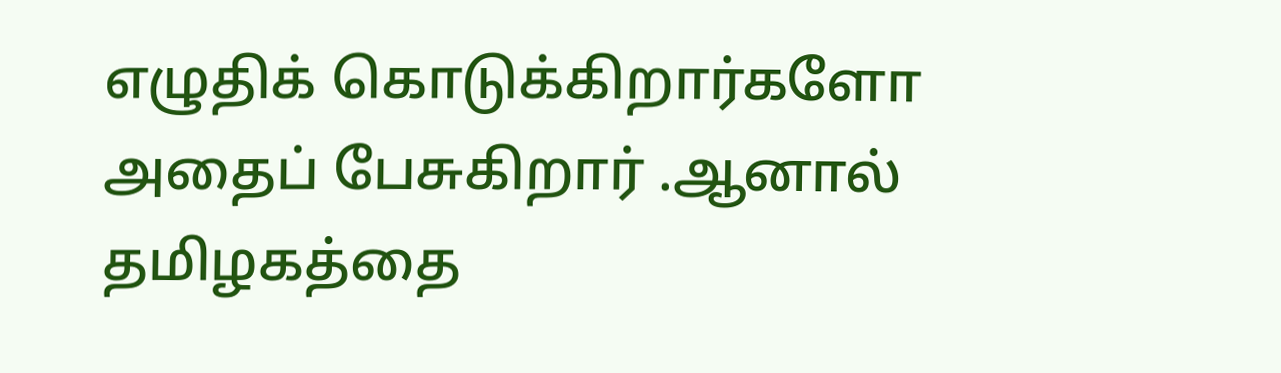எழுதிக் கொடுக்கிறார்களோ அதைப் பேசுகிறார் .ஆனால் தமிழகத்தை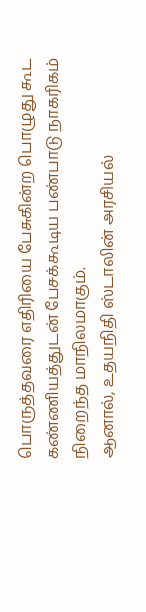பொருத்தவரை எதிரியை பேசுகின்ற பொழுது கூட கண்ணியத்துடன் பேசக்கூடிய பண்பாடு நாகரிகம் நிறைந்த மாநிலமாகும்.
ஆனால், உதயநிதி ஸ்டாலின் அரசியல்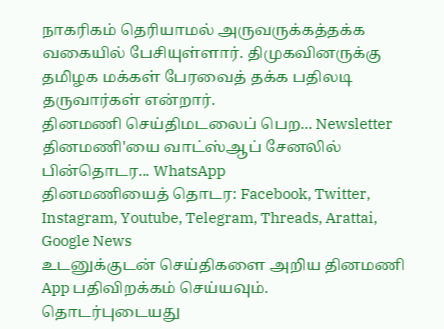நாகரிகம் தெரியாமல் அருவருக்கத்தக்க வகையில் பேசியுள்ளார். திமுகவினருக்கு தமிழக மக்கள் பேரவைத் தக்க பதிலடி தருவார்கள் என்றார்.
தினமணி செய்திமடலைப் பெற... Newsletter
தினமணி'யை வாட்ஸ்ஆப் சேனலில் பின்தொடர... WhatsApp
தினமணியைத் தொடர: Facebook, Twitter, Instagram, Youtube, Telegram, Threads, Arattai, Google News
உடனுக்குடன் செய்திகளை அறிய தினமணி App பதிவிறக்கம் செய்யவும்.
தொடர்புடையது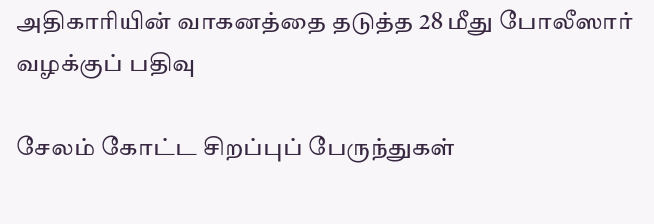அதிகாரியின் வாகனத்தை தடுத்த 28 மீது போலீஸார் வழக்குப் பதிவு

சேலம் கோட்ட சிறப்புப் பேருந்துகள்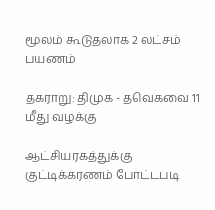மூலம் கூடுதலாக 2 லட்சம் பயணம்

தகராறு: திமுக - தவெகவை 11 மீது வழக்கு

ஆட்சியரகத்துக்கு குட்டிக்கரணம் போட்டபடி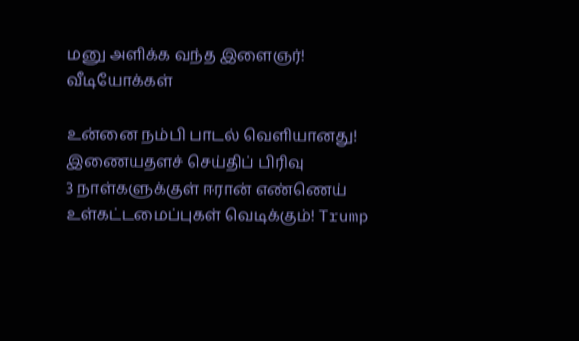மனு அளிக்க வந்த இளைஞர்!
வீடியோக்கள்

உன்னை நம்பி பாடல் வெளியானது!
இணையதளச் செய்திப் பிரிவு
3 நாள்களுக்குள் ஈரான் எண்ணெய் உள்கட்டமைப்புகள் வெடிக்கும்! Trump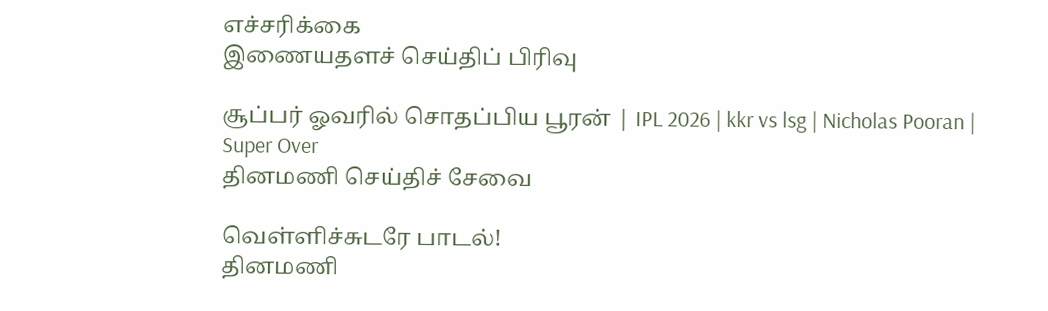எச்சரிக்கை
இணையதளச் செய்திப் பிரிவு

சூப்பர் ஓவரில் சொதப்பிய பூரன் | IPL 2026 | kkr vs lsg | Nicholas Pooran | Super Over
தினமணி செய்திச் சேவை

வெள்ளிச்சுடரே பாடல்!
தினமணி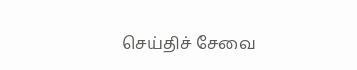செய்திச் சேவை